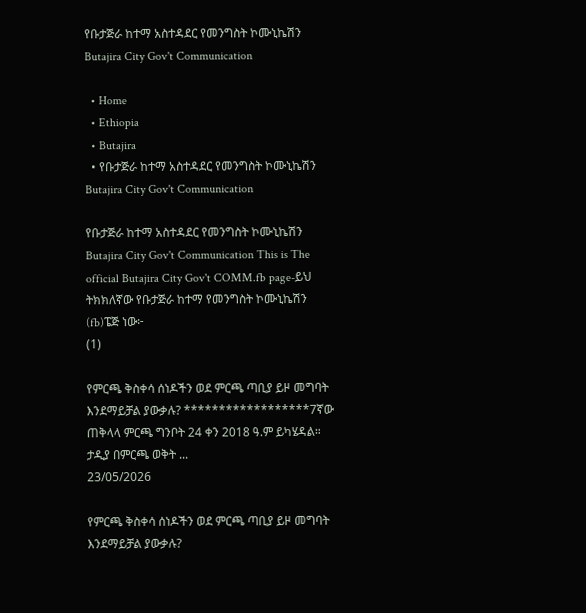የቡታጅራ ከተማ አስተዳደር የመንግስት ኮሙኒኬሽን Butajira City Gov't Communication

  • Home
  • Ethiopia
  • Butajira
  • የቡታጅራ ከተማ አስተዳደር የመንግስት ኮሙኒኬሽን Butajira City Gov't Communication

የቡታጅራ ከተማ አስተዳደር የመንግስት ኮሙኒኬሽን Butajira City Gov't Communication This is The official Butajira City Gov't COMM.fb page-ይህ ትክክለኛው የቡታጅራ ከተማ የመንግስት ኮሙኒኬሽን (fb)ፔጅ ነው፦
(1)

የምርጫ ቅስቀሳ ሰነዶችን ወደ ምርጫ ጣቢያ ይዞ መግባት እንደማይቻል ያውቃሉ? ******************7ኛው ጠቅላላ ምርጫ ግንቦት 24 ቀን 2018 ዓ.ም ይካሄዳል። ታዲያ በምርጫ ወቅት ...
23/05/2026

የምርጫ ቅስቀሳ ሰነዶችን ወደ ምርጫ ጣቢያ ይዞ መግባት እንደማይቻል ያውቃሉ?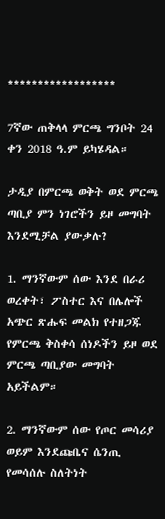******************

7ኛው ጠቅላላ ምርጫ ግንቦት 24 ቀን 2018 ዓ.ም ይካሄዳል።

ታዲያ በምርጫ ወቅት ወደ ምርጫ ጣቢያ ምን ነገሮችን ይዞ መግባት እንደሚቻል ያውቃሉ?

1. ማንኛውም ሰው እንደ በራሪ ወረቀት፣ ፖስተር እና በሌሎች አጭር ጽሑፍ መልክ የተዘጋጁ የምርጫ ቅስቀሳ ሰነዶችን ይዞ ወደ ምርጫ ጣቢያው መግባት አይችልም።

2. ማንኛውም ሰው የጦር መሳሪያ ወይም እንደጩቤና ሴንጢ የመሳሰሉ ስለትነት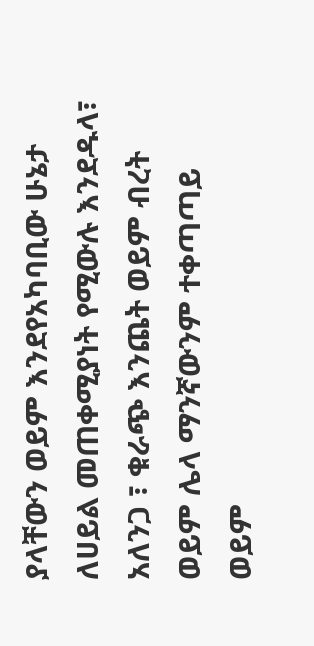ያላቸውን ወይም እንደየአካባቢው ሁኔታ ለሀይል መጠቀሚያነት የሚውሉ እንደዱላ፣ አለንጋ ፣ ቁራጭ እንጨት ወይም ብረት ወይም ሌላ ማንኛውንም ተቀጣጣይ ወይም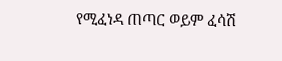የሚፈነዳ ጠጣር ወይም ፈሳሽ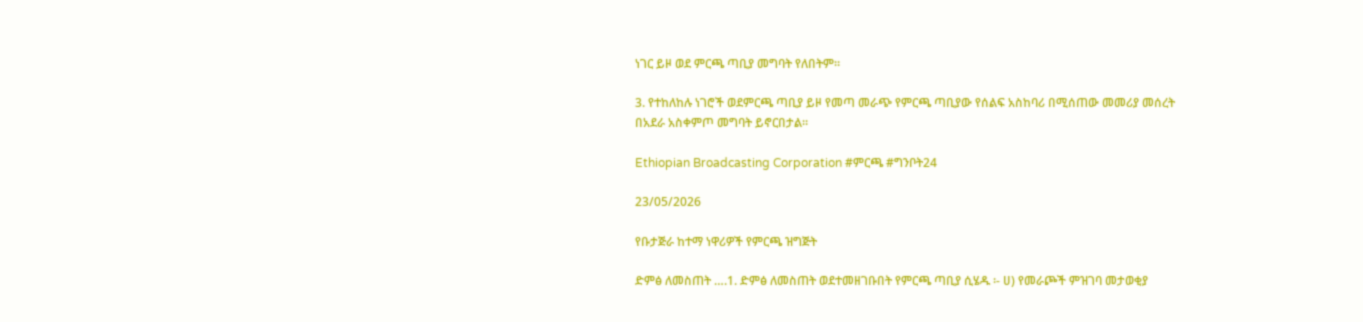ነገር ይዞ ወደ ምርጫ ጣቢያ መግባት የለበትም።

3. የተከለከሉ ነገሮች ወደምርጫ ጣቢያ ይዞ የመጣ መራጭ የምርጫ ጣቢያው የሰልፍ አስከባሪ በሚሰጠው መመሪያ መሰረት በአደራ አስቀምጦ መግባት ይኖርበታል።

Ethiopian Broadcasting Corporation #ምርጫ #ግንቦት24

23/05/2026

የቡታጅራ ከተማ ነዋሪዎች የምርጫ ዝግጅት

ድምፅ ለመስጠት ….1. ድምፅ ለመስጠት ወደተመዘገቡበት የምርጫ ጣቢያ ሲሄዱ ፡- ሀ) የመራጮች ምዝገባ መታወቂያ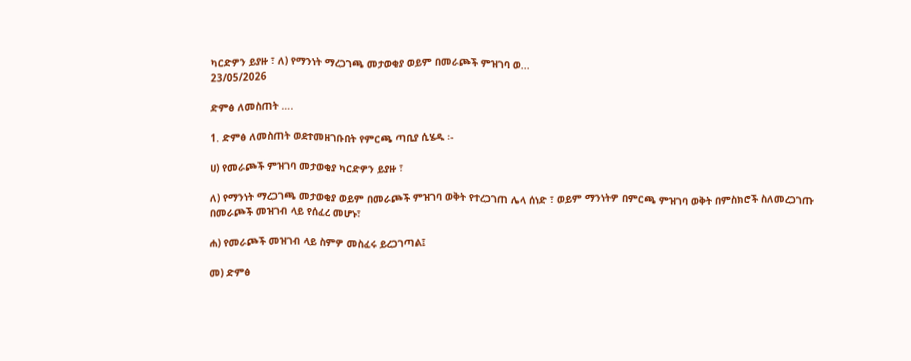ካርድዎን ይያዙ ፣ ለ) የማንነት ማረጋገጫ መታወቂያ ወይም በመራጮች ምዝገባ ወ...
23/05/2026

ድምፅ ለመስጠት ….

1. ድምፅ ለመስጠት ወደተመዘገቡበት የምርጫ ጣቢያ ሲሄዱ ፡-

ሀ) የመራጮች ምዝገባ መታወቂያ ካርድዎን ይያዙ ፣

ለ) የማንነት ማረጋገጫ መታወቂያ ወይም በመራጮች ምዝገባ ወቅት የተረጋገጠ ሌላ ሰነድ ፣ ወይም ማንነትዎ በምርጫ ምዝገባ ወቅት በምስክሮች ስለመረጋገጡ በመራጮች መዝገብ ላይ የሰፈረ መሆኑ፣

ሐ) የመራጮች መዝገብ ላይ ስምዎ መስፈሩ ይረጋገጣል፤

መ) ድምፅ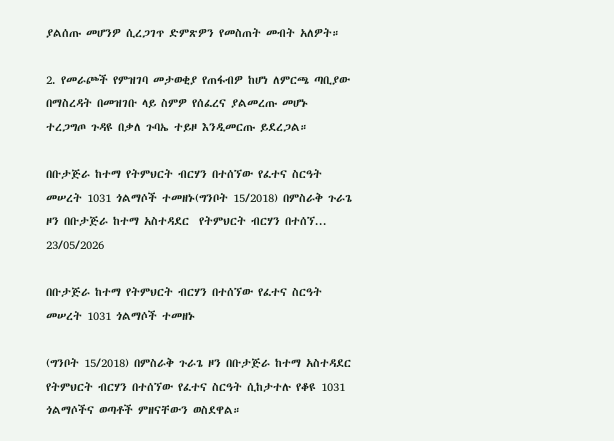ያልሰጡ መሆንዎ ሲረጋገጥ ድምጽዎን የመስጠት መብት አለዎት።

2. የመራጮች የምዝገባ መታወቂያ የጠፋብዎ ከሆነ ለምርጫ ጣቢያው በማስረዳት በመዝገቡ ላይ ስምዎ የሰፈረና ያልመረጡ መሆኑ ተረጋግጦ ጉዳዩ በቃለ ጉባኤ ተይዞ እንዲመርጡ ይደረጋል።

በቡታጅራ ከተማ የትምህርት ብርሃን በተሰኘው የፈተና ስርዓት መሠረት 1031 ጎልማሶች ተመዘኑ(ግንቦት 15/2018) በምስራቅ ጉራጌ ዞን በቡታጅራ ከተማ አስተዳደር  የትምህርት ብርሃን በተሰኘ...
23/05/2026

በቡታጅራ ከተማ የትምህርት ብርሃን በተሰኘው የፈተና ስርዓት መሠረት 1031 ጎልማሶች ተመዘኑ

(ግንቦት 15/2018) በምስራቅ ጉራጌ ዞን በቡታጅራ ከተማ አስተዳደር የትምህርት ብርሃን በተሰኘው የፈተና ስርዓት ሲከታተሉ የቆዩ 1031 ጎልማሶችና ወጣቶች ምዘናቸውን ወስደዋል።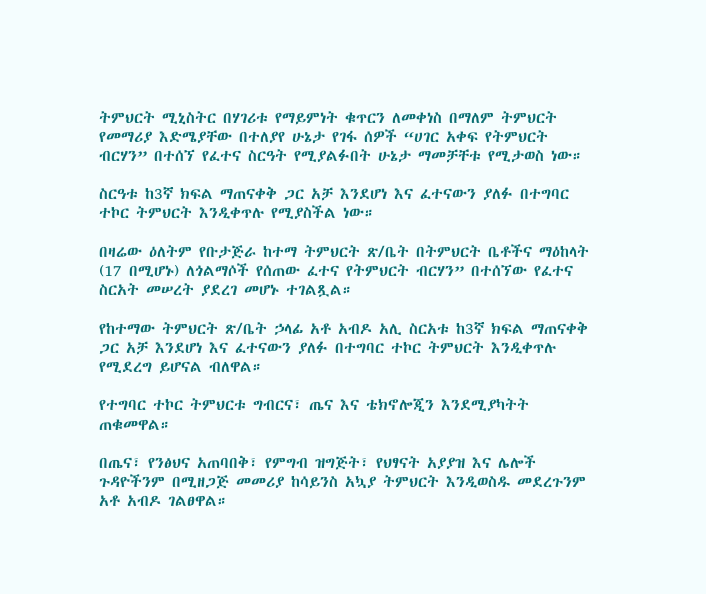ትምህርት ሚኒስትር በሃገሪቱ የማይምነት ቁጥርን ለመቀነስ በማለም ትምህርት የመማሪያ እድሜያቸው በተለያየ ሁኔታ የገፋ ሰዎች “ሀገር አቀፍ የትምህርት ብርሃን” በተሰኘ የፈተና ስርዓት የሚያልፉበት ሁኔታ ማመቻቸቱ የሚታወስ ነው።

ስርዓቱ ከ3ኛ ክፍል ማጠናቀቅ ጋር አቻ እንደሆነ እና ፈተናውን ያለፉ በተግባር ተኮር ትምህርት እንዲቀጥሉ የሚያስችል ነው።

በዛሬው ዕለትም የቡታጅራ ከተማ ትምህርት ጽ/ቤት በትምህርት ቤቶችና ማዕከላት (17 በሚሆኑ) ለጎልማሶች የሰጠው ፈተና የትምህርት ብርሃን” በተሰኘው የፈተና ስርአት መሠረት ያደረገ መሆኑ ተገልጿል።

የከተማው ትምህርት ጽ/ቤት ኃላፊ አቶ አብዶ አሊ ስርአቱ ከ3ኛ ክፍል ማጠናቀቅ ጋር አቻ እንደሆነ እና ፈተናውን ያለፉ በተግባር ተኮር ትምህርት እንዲቀጥሉ የሚደረግ ይሆናል ብለዋል።

የተግባር ተኮር ትምህርቱ ግብርና፣ ጤና እና ቴክኖሎጂን እንደሚያካትት ጠቁመዋል።

በጤና፣ የንፅህና አጠባበቅ፣ የምግብ ዝግጅት፣ የህፃናት አያያዝ እና ሌሎች ጉዳዮችንም በሚዘጋጅ መመሪያ ከሳይንስ አኳያ ትምህርት እንዲወስዱ መደረጉንም አቶ አብዶ ገልፀዋል።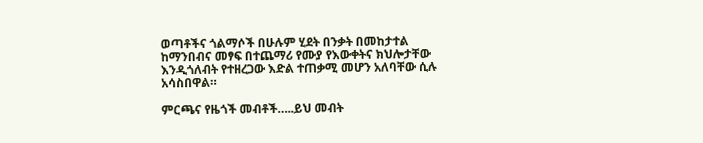ወጣቶችና ጎልማሶች በሁሉም ሂደት በንቃት በመከታተል ከማንበብና መፃፍ በተጨማሪ የሙያ የእውቀትና ክህሎታቸው እንዲጎለብት የተዘረጋው እድል ተጠቃሚ መሆን አለባቸው ሲሉ አሳስበዋል።

ምርጫና የዜጎች መብቶች…..ይህ መብት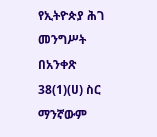የኢትዮጵያ ሕገ መንግሥት በአንቀጽ 38(1)(ሀ) ስር ማንኛውም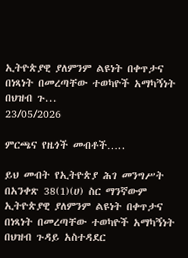ኢትዮጵያዊ ያለምንም ልዩነት በቀጥታና በነጻነት በመረጣቸው ተወካዮች አማካኝነት በህዝብ ጉ...
23/05/2026

ምርጫና የዜጎች መብቶች…..

ይህ መብት የኢትዮጵያ ሕገ መንግሥት በአንቀጽ 38(1)(ሀ) ስር ማንኛውም ኢትዮጵያዊ ያለምንም ልዩነት በቀጥታና በነጻነት በመረጣቸው ተወካዮች አማካኝነት በህዝብ ጉዳይ አስተዳደር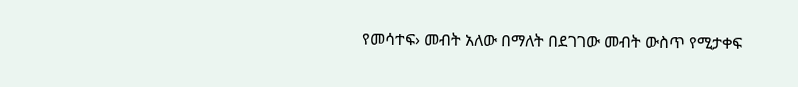የመሳተፍ› መብት አለው በማለት በደገገው መብት ውስጥ የሚታቀፍ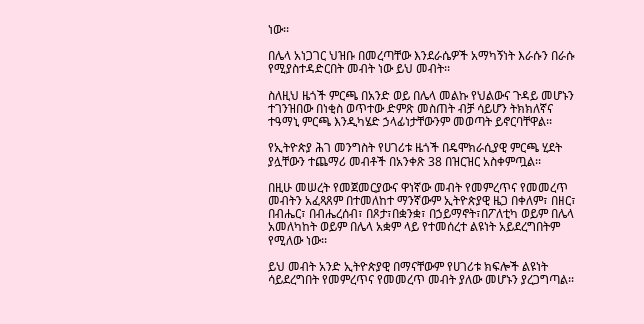ነው፡፡

በሌላ አነጋገር ህዝቡ በመረጣቸው እንደራሴዎች አማካኝነት እራሱን በራሱ የሚያስተዳድርበት መብት ነው ይህ መብት፡፡

ስለዚህ ዜጎች ምርጫ በአንድ ወይ በሌላ መልኩ የህልውና ጉዳይ መሆኑን ተገንዝበው በነቂስ ወጥተው ድምጽ መስጠት ብቻ ሳይሆን ትክክለኛና ተዓማኒ ምርጫ እንዲካሄድ ኃላፊነታቸውንም መወጣት ይኖርባቸዋል፡፡

የኢትዮጵያ ሕገ መንግስት የሀገሪቱ ዜጎች በዴሞክራሲያዊ ምርጫ ሂደት ያሏቸውን ተጨማሪ መብቶች በአንቀጽ 38 በዝርዝር አስቀምጧል፡፡

በዚሁ መሠረት የመጀመርያውና ዋነኛው መብት የመምረጥና የመመረጥ መብትን አፈጻጸም በተመለከተ ማንኛውም ኢትዮጵያዊ ዜጋ በቀለም፣ በዘር፣ በብሔር፣ በብሔረሰብ፣ በጾታ፣በቋንቋ፣ በኃይማኖት፣በፖለቲካ ወይም በሌላ አመለካከት ወይም በሌላ አቋም ላይ የተመሰረተ ልዩነት አይደረግበትም የሚለው ነው፡፡

ይህ መብት አንድ ኢትዮጵያዊ በማናቸውም የሀገሪቱ ክፍሎች ልዩነት ሳይደረግበት የመምረጥና የመመረጥ መብት ያለው መሆኑን ያረጋግጣል፡፡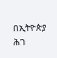በኢትዮጵያ ሕገ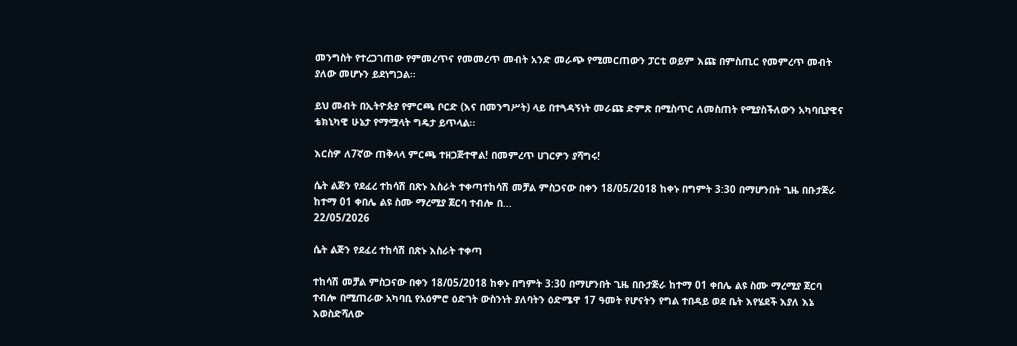መንግስት የተረጋገጠው የምመረጥና የመመረጥ መብት አንድ መራጭ የሚመርጠውን ፓርቲ ወይም እጩ በምስጢር የመምረጥ መብት ያለው መሆኑን ይደነግጋል፡፡

ይህ መብት በኢትዮጵያ የምርጫ ቦርድ (እና በመንግሥት) ላይ በተጓዳኝነት መራጩ ድምጽ በሚስጥር ለመስጠት የሚያስችለውን አካባቢያዊና ቴክኒካዊ ሁኔታ የማሟላት ግዴታ ይጥላል፡፡

እርስዎ ለ7ኛው ጠቅላላ ምርጫ ተዘጋጅተዋል! በመምረጥ ሀገርዎን ያሻግሩ!

ሴት ልጅን የደፈረ ተከሳሽ በጽኑ እስራት ተቀጣተከሳሽ መቻል ምስጋናው በቀን 18/05/2018 ከቀኑ በግምት 3:30 በማሆንበት ጊዜ በቡታጅራ ከተማ 01 ቀበሌ ልዩ ስሙ ማረሚያ ጀርባ ተብሎ በ...
22/05/2026

ሴት ልጅን የደፈረ ተከሳሽ በጽኑ እስራት ተቀጣ

ተከሳሽ መቻል ምስጋናው በቀን 18/05/2018 ከቀኑ በግምት 3:30 በማሆንበት ጊዜ በቡታጅራ ከተማ 01 ቀበሌ ልዩ ስሙ ማረሚያ ጀርባ ተብሎ በሚጠራው አካባቢ የአዕምሮ ዕድገት ውስንነት ያለባትን ዕድሜዋ 17 ዓመት የሆናትን የግል ተበዳይ ወደ ቤት እየሄደች እያለ እኔ እወስድሻለው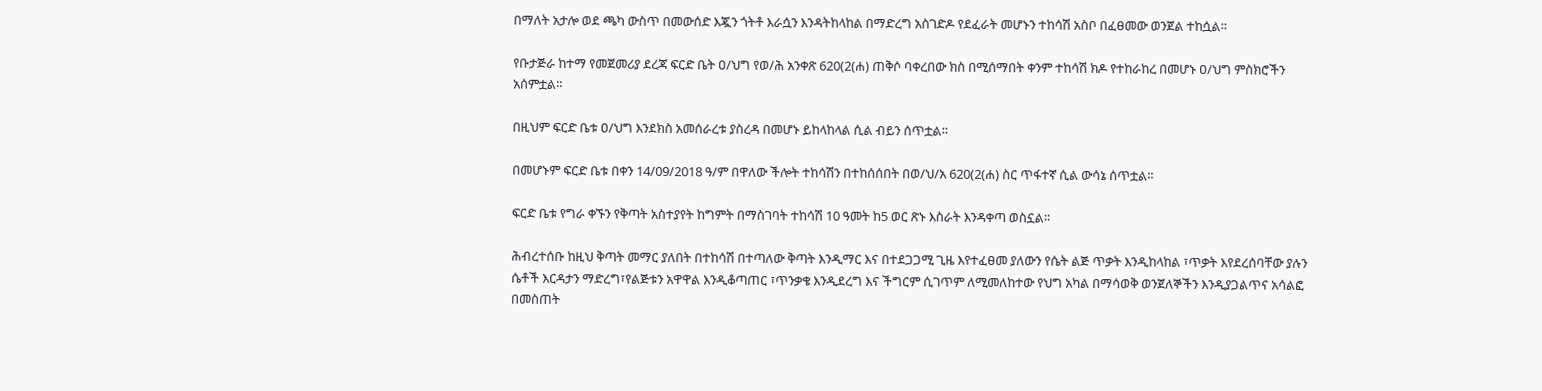በማለት አታሎ ወደ ጫካ ውስጥ በመውሰድ እጇን ጎትቶ እራሷን እንዳትከላከል በማድረግ አስገድዶ የደፈራት መሆኑን ተከሳሽ አስቦ በፈፀመው ወንጀል ተከሷል።

የቡታጅራ ከተማ የመጀመሪያ ደረጃ ፍርድ ቤት ዐ/ህግ የወ/ሕ አንቀጽ 620(2(ሐ) ጠቅሶ ባቀረበው ክስ በሚሰማበት ቀንም ተከሳሽ ክዶ የተከራከረ በመሆኑ ዐ/ህግ ምስክሮችን አሰምቷል።

በዚህም ፍርድ ቤቱ ዐ/ህግ እንደክስ አመሰራረቱ ያስረዳ በመሆኑ ይከላከላል ሲል ብይን ሰጥቷል።

በመሆኑም ፍርድ ቤቱ በቀን 14/09/2018 ዓ/ም በዋለው ችሎት ተከሳሽን በተከሰሰበት በወ/ህ/አ 620(2(ሐ) ስር ጥፋተኛ ሲል ውሳኔ ሰጥቷል።

ፍርድ ቤቱ የግራ ቀኙን የቅጣት አስተያየት ከግምት በማስገባት ተከሳሽ 10 ዓመት ከ5 ወር ጽኑ እስራት እንዳቀጣ ወስኗል።

ሕብረተሰቡ ከዚህ ቅጣት መማር ያለበት በተከሳሽ በተጣለው ቅጣት እንዲማር እና በተደጋጋሚ ጊዜ እየተፈፀመ ያለውን የሴት ልጅ ጥቃት እንዲከላከል ፣ጥቃት እየደረሰባቸው ያሉን ሴቶች እርዳታን ማድረግ፣የልጅቱን አዋዋል እንዲቆጣጠር ፣ጥንቃቄ እንዲደረግ እና ችግርም ሲገጥም ለሚመለከተው የህግ አካል በማሳወቅ ወንጀለኞችን እንዲያጋልጥና አሳልፎ በመስጠት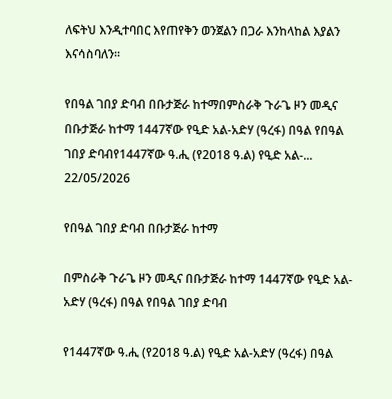ለፍትህ እንዲተባበር እየጠየቅን ወንጀልን በጋራ እንከላከል እያልን እናሳስባለን።

የበዓል ገበያ ድባብ በቡታጅራ ከተማበምስራቅ ጉራጌ ዞን መዲና በቡታጅራ ከተማ 1447ኛው የዒድ አል-አድሃ (ዓረፋ) በዓል የበዓል ገበያ ድባብየ1447ኛው ዓ.ሒ (የ2018 ዓ.ል) የዒድ አል-...
22/05/2026

የበዓል ገበያ ድባብ በቡታጅራ ከተማ

በምስራቅ ጉራጌ ዞን መዲና በቡታጅራ ከተማ 1447ኛው የዒድ አል-አድሃ (ዓረፋ) በዓል የበዓል ገበያ ድባብ

የ1447ኛው ዓ.ሒ (የ2018 ዓ.ል) የዒድ አል-አድሃ (ዓረፋ) በዓል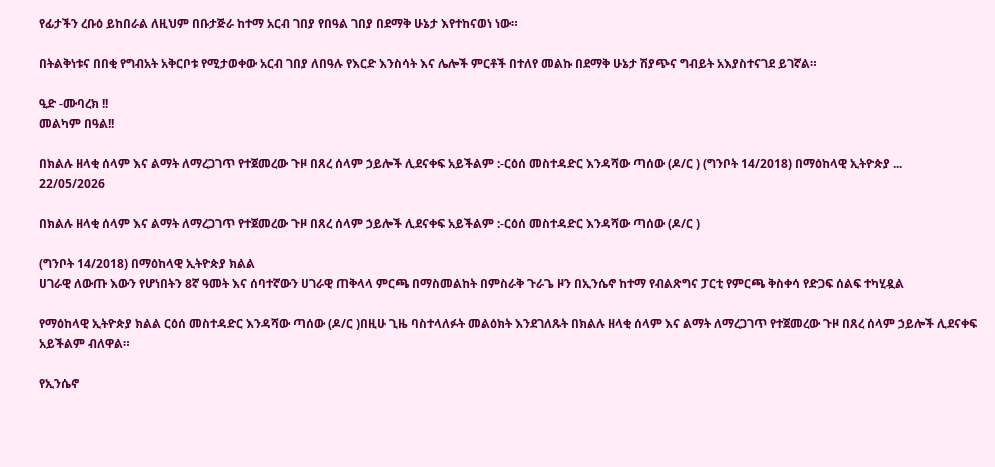የፊታችን ረቡዕ ይከበራል ለዚህም በቡታጅራ ከተማ አርብ ገበያ የበዓል ገበያ በደማቅ ሁኔታ እየተከናወነ ነው።

በትልቅነቱና በበቂ የግብአት አቅርቦቱ የሚታወቀው አርብ ገበያ ለበዓሉ የእርድ እንስሳት እና ሌሎች ምርቶች በተለየ መልኩ በደማቅ ሁኔታ ሽያጭና ግብይት አእያስተናገደ ይገኛል።

ዒድ -ሙባረክ !!
መልካም በዓል!!

በክልሉ ዘላቂ ሰላም እና ልማት ለማረጋገጥ የተጀመረው ጉዞ በጸረ ሰላም ኃይሎች ሊደናቀፍ አይችልም :-ርዕሰ መስተዳድር እንዳሻው ጣሰው (ዶ/ር ) (ግንቦት 14/2018) በማዕከላዊ ኢትዮጵያ ...
22/05/2026

በክልሉ ዘላቂ ሰላም እና ልማት ለማረጋገጥ የተጀመረው ጉዞ በጸረ ሰላም ኃይሎች ሊደናቀፍ አይችልም :-ርዕሰ መስተዳድር እንዳሻው ጣሰው (ዶ/ር )

(ግንቦት 14/2018) በማዕከላዊ ኢትዮጵያ ክልል
ሀገራዊ ለውጡ እውን የሆነበትን 8ኛ ዓመት እና ሰባተኛውን ሀገራዊ ጠቅላላ ምርጫ በማስመልከት በምስራቅ ጉራጌ ዞን በኢንሴኖ ከተማ የብልጽግና ፓርቲ የምርጫ ቅስቀሳ የድጋፍ ሰልፍ ተካሂዷል

የማዕከላዊ ኢትዮጵያ ክልል ርዕሰ መስተዳድር እንዳሻው ጣሰው (ዶ/ር )በዚሁ ጊዜ ባስተላለፉት መልዕክት እንደገለጹት በክልሉ ዘላቂ ሰላም እና ልማት ለማረጋገጥ የተጀመረው ጉዞ በጸረ ሰላም ኃይሎች ሊደናቀፍ አይችልም ብለዋል።

የኢንሴኖ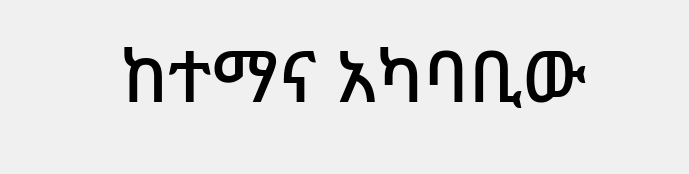ከተማና አካባቢው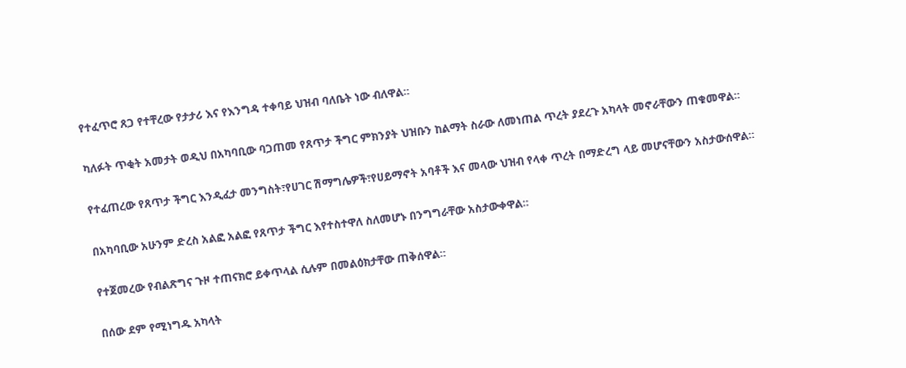የተፈጥሮ ጸጋ የተቸረው የታታሪ እና የእንግዳ ተቀባይ ህዝብ ባለቤት ነው ብለዋል።

ካለፉት ጥቂት አመታት ወዲህ በአካባቢው ባጋጠመ የጸጥታ ችግር ምክንያት ህዝቡን ከልማት ስራው ለመነጠል ጥረት ያደረጉ አካላት መኖራቸውን ጠቁመዋል።

የተፈጠረው የጸጥታ ችግር እንዲፈታ መንግስት፣የሀገር ሽማግሌዎች፣የሀይማኖት አባቶች እና መላው ህዝብ የላቀ ጥረት በማድረግ ላይ መሆናቸውን አስታውሰዋል።

በአካባቢው አሁንም ድረስ አልፎ አልፎ የጸጥታ ችግር እየተስተዋለ ስለመሆኑ በንግግራቸው አስታውቀዋል።

የተጀመረው የብልጽግና ጉዞ ተጠናክሮ ይቀጥላል ሲሉም በመልዕክታቸው ጠቅሰዋል።

በሰው ደም የሚነግዱ አካላት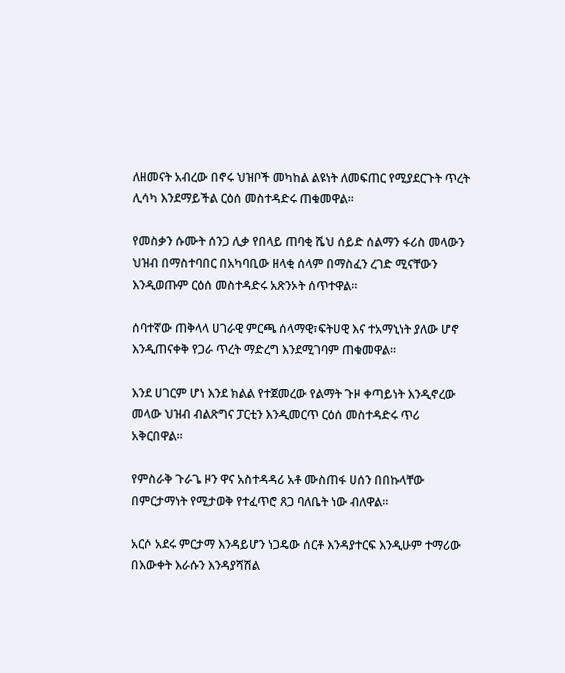ለዘመናት አብረው በኖሩ ህዝቦች መካከል ልዩነት ለመፍጠር የሚያደርጉት ጥረት ሊሳካ እንደማይችል ርዕሰ መስተዳድሩ ጠቁመዋል።

የመስቃን ሱሙት ሰንጋ ሊቃ የበላይ ጠባቂ ሼህ ሰይድ ሰልማን ፋሪስ መላውን ህዝብ በማስተባበር በአካባቢው ዘላቂ ሰላም በማስፈን ረገድ ሚናቸውን እንዲወጡም ርዕሰ መስተዳድሩ አጽንኦት ሰጥተዋል።

ሰባተኛው ጠቅላላ ሀገራዊ ምርጫ ሰላማዊ፣ፍትሀዊ እና ተአማኒነት ያለው ሆኖ እንዲጠናቀቅ የጋራ ጥረት ማድረግ እንደሚገባም ጠቁመዋል።

እንደ ሀገርም ሆነ እንደ ክልል የተጀመረው የልማት ጉዞ ቀጣይነት እንዲኖረው መላው ህዝብ ብልጽግና ፓርቲን እንዲመርጥ ርዕሰ መስተዳድሩ ጥሪ አቅርበዋል።

የምስራቅ ጉራጌ ዞን ዋና አስተዳዳሪ አቶ ሙስጠፋ ሀሰን በበኩላቸው በምርታማነት የሚታወቅ የተፈጥሮ ጸጋ ባለቤት ነው ብለዋል።

አርሶ አደሩ ምርታማ እንዳይሆን ነጋዴው ሰርቶ እንዳያተርፍ እንዲሁም ተማሪው በእውቀት እራሱን እንዳያሻሽል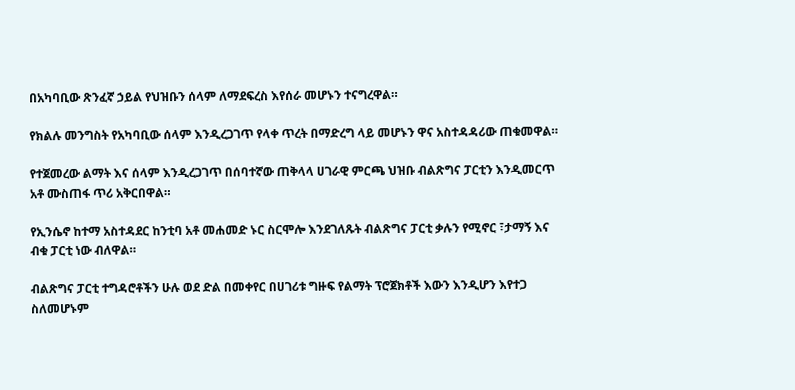በአካባቢው ጽንፈኛ ኃይል የህዝቡን ሰላም ለማደፍረስ እየሰራ መሆኑን ተናግረዋል።

የክልሉ መንግስት የአካባቢው ሰላም እንዲረጋገጥ የላቀ ጥረት በማድረግ ላይ መሆኑን ዋና አስተዳዳሪው ጠቁመዋል።

የተጀመረው ልማት እና ሰላም እንዲረጋገጥ በሰባተኛው ጠቅላላ ሀገራዊ ምርጫ ህዝቡ ብልጽግና ፓርቲን እንዲመርጥ አቶ ሙስጠፋ ጥሪ አቅርበዋል።

የኢንሴኖ ከተማ አስተዳደር ከንቲባ አቶ መሐመድ ኑር ስርሞሎ እንደገለጹት ብልጽግና ፓርቲ ቃሉን የሚኖር ፣ታማኝ እና ብቁ ፓርቲ ነው ብለዋል።

ብልጽግና ፓርቲ ተግዳሮቶችን ሁሉ ወደ ድል በመቀየር በሀገሪቱ ግዙፍ የልማት ፕሮጀክቶች እውን እንዲሆን እየተጋ ስለመሆኑም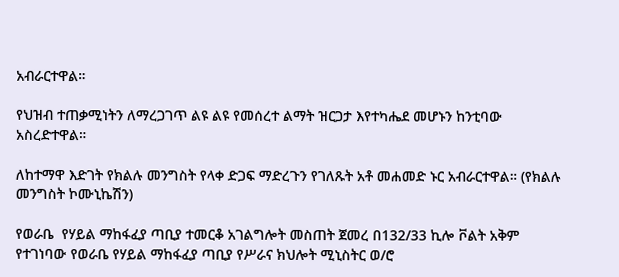አብራርተዋል።

የህዝብ ተጠቃሚነትን ለማረጋገጥ ልዩ ልዩ የመሰረተ ልማት ዝርጋታ እየተካሔደ መሆኑን ከንቲባው አስረድተዋል።

ለከተማዋ እድገት የክልሉ መንግስት የላቀ ድጋፍ ማድረጉን የገለጹት አቶ መሐመድ ኑር አብራርተዋል። (የክልሉ መንግስት ኮሙኒኬሽን)

የወራቤ  የሃይል ማከፋፈያ ጣቢያ ተመርቆ አገልግሎት መስጠት ጀመረ በ132/33 ኪሎ ቮልት አቅም የተገነባው የወራቤ የሃይል ማከፋፈያ ጣቢያ የሥራና ክህሎት ሚኒስትር ወ/ሮ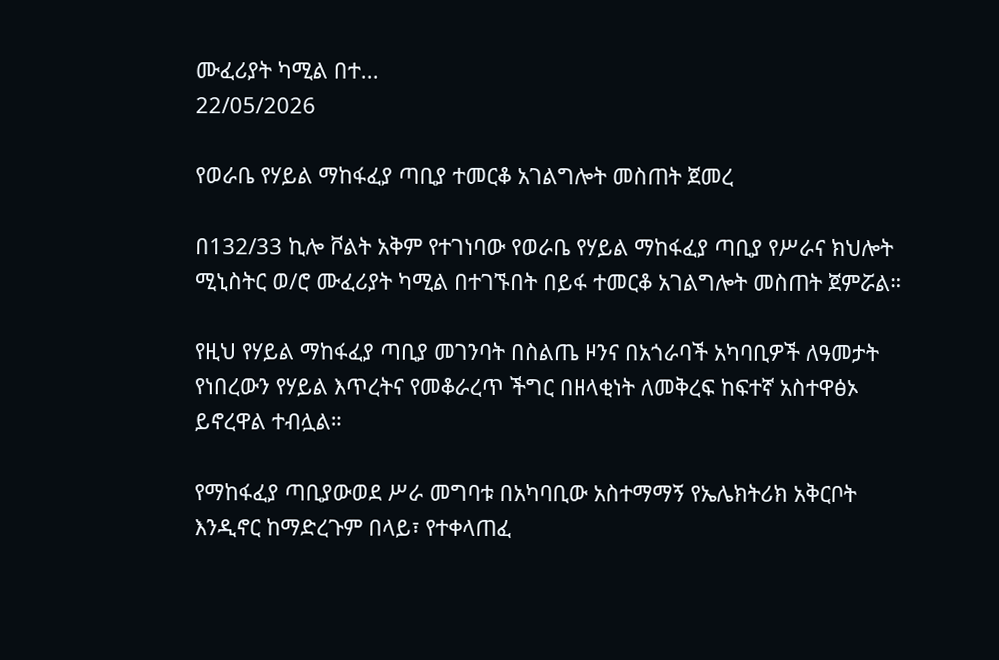ሙፈሪያት ካሚል በተ...
22/05/2026

የወራቤ የሃይል ማከፋፈያ ጣቢያ ተመርቆ አገልግሎት መስጠት ጀመረ

በ132/33 ኪሎ ቮልት አቅም የተገነባው የወራቤ የሃይል ማከፋፈያ ጣቢያ የሥራና ክህሎት ሚኒስትር ወ/ሮ ሙፈሪያት ካሚል በተገኙበት በይፋ ተመርቆ አገልግሎት መስጠት ጀምሯል።

የዚህ የሃይል ማከፋፈያ ጣቢያ መገንባት በስልጤ ዞንና በአጎራባች አካባቢዎች ለዓመታት የነበረውን የሃይል እጥረትና የመቆራረጥ ችግር በዘላቂነት ለመቅረፍ ከፍተኛ አስተዋፅኦ ይኖረዋል ተብሏል።

የማከፋፈያ ጣቢያውወደ ሥራ መግባቱ በአካባቢው አስተማማኝ የኤሌክትሪክ አቅርቦት እንዲኖር ከማድረጉም በላይ፣ የተቀላጠፈ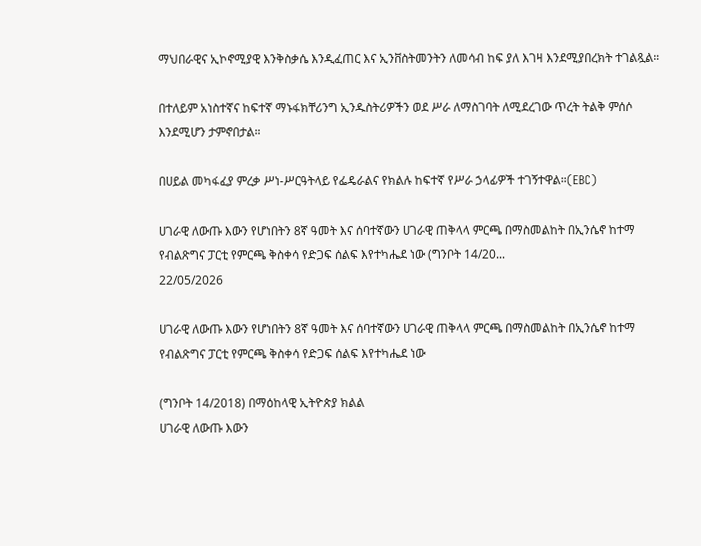ማህበራዊና ኢኮኖሚያዊ እንቅስቃሴ እንዲፈጠር እና ኢንቨስትመንትን ለመሳብ ከፍ ያለ እገዛ እንደሚያበረክት ተገልጿል።

በተለይም አነስተኛና ከፍተኛ ማኑፋክቸሪንግ ኢንዱስትሪዎችን ወደ ሥራ ለማስገባት ለሚደረገው ጥረት ትልቅ ምሰሶ እንደሚሆን ታምኖበታል።

በሀይል መካፋፈያ ምረቃ ሥነ-ሥርዓትላይ የፌዴራልና የክልሉ ከፍተኛ የሥራ ኃላፊዎች ተገኝተዋል።(EBC)

ሀገራዊ ለውጡ እውን የሆነበትን 8ኛ ዓመት እና ሰባተኛውን ሀገራዊ ጠቅላላ ምርጫ በማስመልከት በኢንሴኖ ከተማ የብልጽግና ፓርቲ የምርጫ ቅስቀሳ የድጋፍ ሰልፍ እየተካሔደ ነው (ግንቦት 14/20...
22/05/2026

ሀገራዊ ለውጡ እውን የሆነበትን 8ኛ ዓመት እና ሰባተኛውን ሀገራዊ ጠቅላላ ምርጫ በማስመልከት በኢንሴኖ ከተማ የብልጽግና ፓርቲ የምርጫ ቅስቀሳ የድጋፍ ሰልፍ እየተካሔደ ነው

(ግንቦት 14/2018) በማዕከላዊ ኢትዮጵያ ክልል
ሀገራዊ ለውጡ እውን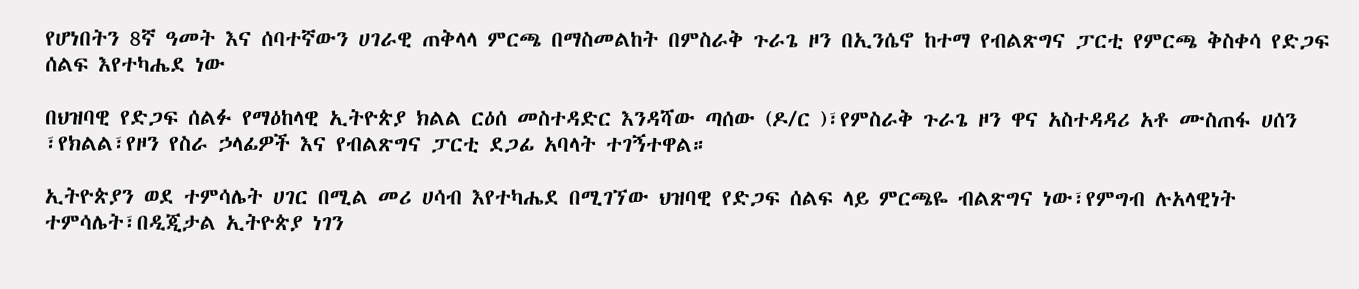የሆነበትን 8ኛ ዓመት እና ሰባተኛውን ሀገራዊ ጠቅላላ ምርጫ በማስመልከት በምስራቅ ጉራጌ ዞን በኢንሴኖ ከተማ የብልጽግና ፓርቲ የምርጫ ቅስቀሳ የድጋፍ ሰልፍ እየተካሔደ ነው

በህዝባዊ የድጋፍ ሰልፉ የማዕከላዊ ኢትዮጵያ ክልል ርዕሰ መስተዳድር እንዳሻው ጣሰው (ዶ/ር )፣የምስራቅ ጉራጌ ዞን ዋና አስተዳዳሪ አቶ ሙስጠፋ ሀሰን ፣የክልል፣የዞን የስራ ኃላፊዎች እና የብልጽግና ፓርቲ ደጋፊ አባላት ተገኝተዋል።

ኢትዮጵያን ወደ ተምሳሌት ሀገር በሚል መሪ ሀሳብ እየተካሔደ በሚገኘው ህዝባዊ የድጋፍ ሰልፍ ላይ ምርጫዬ ብልጽግና ነው፣የምግብ ሉአላዊነት ተምሳሌት፣በዲጂታል ኢትዮጵያ ነገን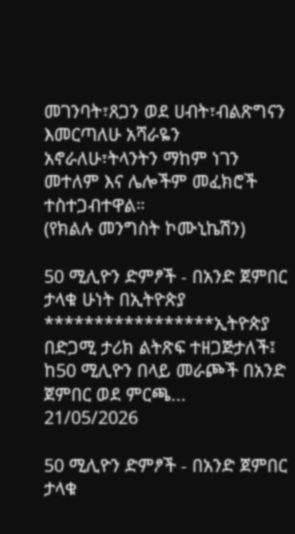መገንባት፣ጸጋን ወደ ሀብት፣ብልጽግናን እመርጣለሁ አሻራዬን አኖራለሁ፣ትላንትን ማከም ነገን መተለም እና ሌሎችም መፈክሮች ተስተጋብተዋል።
(የክልሉ መንግስት ኮሙኒኬሽን)

50 ሚሊዮን ድምፆች - በአንድ ጀምበር ታላቁ ሁነት በኢትዮጵያ *****************ኢትዮጵያ በድጋሚ ታሪክ ልትጽፍ ተዘጋጅታለች፤ ከ50 ሚሊዮን በላይ መራጮች በአንድ ጀምበር ወደ ምርጫ...
21/05/2026

50 ሚሊዮን ድምፆች - በአንድ ጀምበር ታላቁ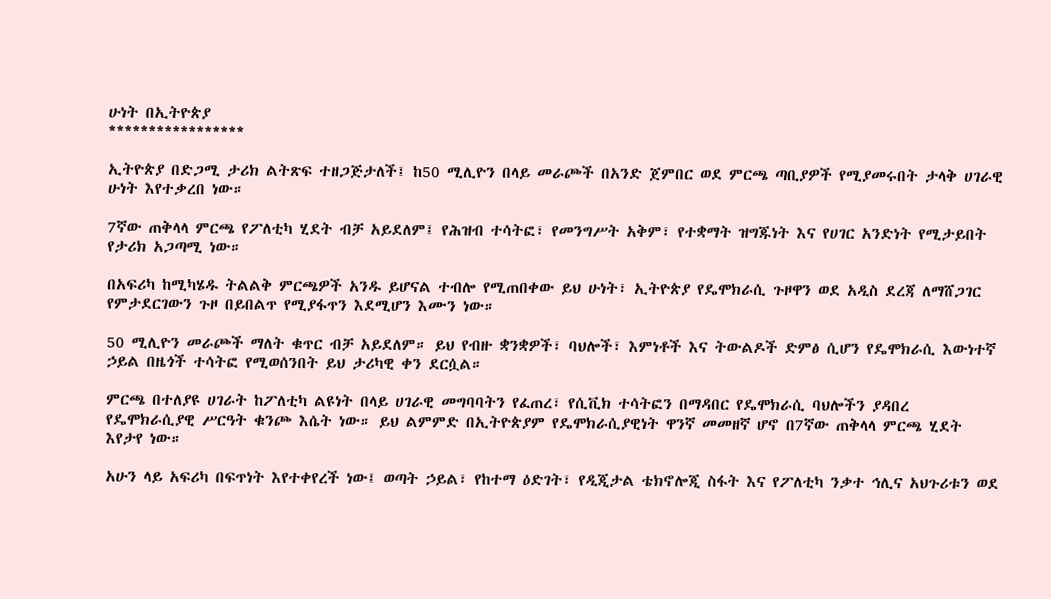ሁነት በኢትዮጵያ
*****************

ኢትዮጵያ በድጋሚ ታሪክ ልትጽፍ ተዘጋጅታለች፤ ከ50 ሚሊዮን በላይ መራጮች በአንድ ጀምበር ወደ ምርጫ ጣቢያዎች የሚያመሩበት ታላቅ ሀገራዊ ሁነት እየተቃረበ ነው።

7ኛው ጠቅላላ ምርጫ የፖለቲካ ሂደት ብቻ አይደለም፤ የሕዝብ ተሳትፎ፣ የመንግሥት አቅም፣ የተቋማት ዝግጁነት እና የሀገር አንድነት የሚታይበት የታሪክ አጋጣሚ ነው።

በአፍሪካ ከሚካሄዱ ትልልቅ ምርጫዎች አንዱ ይሆናል ተብሎ የሚጠበቀው ይህ ሁነት፣ ኢትዮጵያ የዴሞክራሲ ጉዞዋን ወደ አዲስ ደረጃ ለማሸጋገር የምታደርገውን ጉዞ በይበልጥ የሚያፋጥን እደሚሆን እሙን ነው።

50 ሚሊዮን መራጮች ማለት ቁጥር ብቻ አይደለም። ይህ የብዙ ቋንቋዎች፣ ባህሎች፣ እምነቶች እና ትውልዶች ድምፅ ሲሆን የዴሞክራሲ እውነተኛ ኃይል በዜጎች ተሳትፎ የሚወሰንበት ይህ ታሪካዊ ቀን ደርሷል።

ምርጫ በተለያዩ ሀገራት ከፖለቲካ ልዩነት በላይ ሀገራዊ መግባባትን የፈጠረ፣ የሲቪክ ተሳትፎን በማዳበር የዴሞክራሲ ባህሎችን ያዳበረ የዴሞክራሲያዊ ሥርዓት ቁንጮ እሴት ነው። ይህ ልምምድ በኢትዮጵያም የዴሞክራሲያዊነት ዋንኛ መመዘኛ ሆኖ በ7ኛው ጠቅላላ ምርጫ ሂደት እየታየ ነው።

አሁን ላይ አፍሪካ በፍጥነት እየተቀየረች ነው፤ ወጣት ኃይል፣ የከተማ ዕድገት፣ የዲጂታል ቴክኖሎጂ ስፋት እና የፖለቲካ ንቃተ ኅሊና አህጉሪቱን ወደ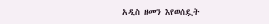አዲስ ዘመን እየወሰዷት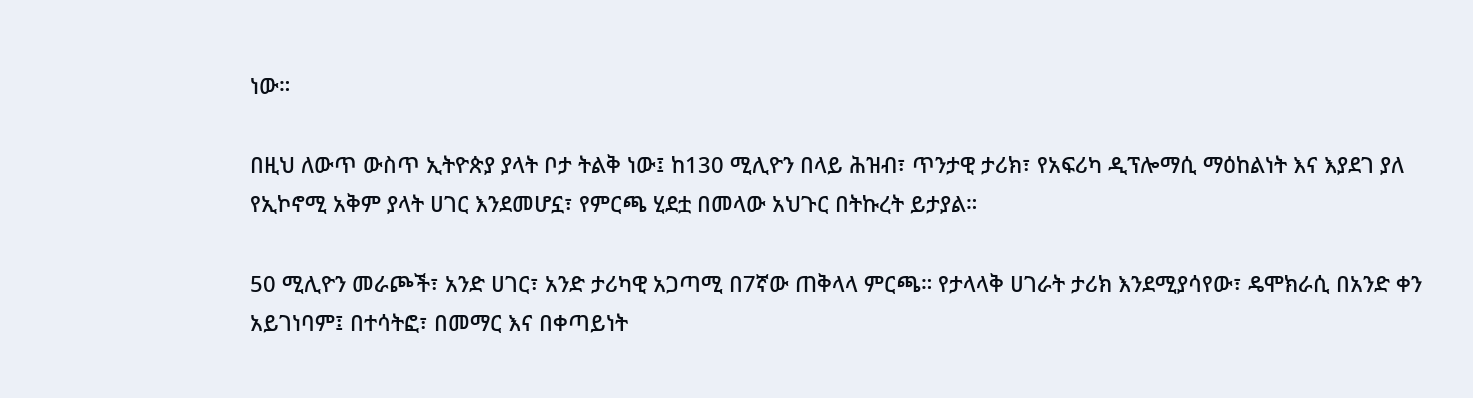ነው።

በዚህ ለውጥ ውስጥ ኢትዮጵያ ያላት ቦታ ትልቅ ነው፤ ከ130 ሚሊዮን በላይ ሕዝብ፣ ጥንታዊ ታሪክ፣ የአፍሪካ ዲፕሎማሲ ማዕከልነት እና እያደገ ያለ የኢኮኖሚ አቅም ያላት ሀገር እንደመሆኗ፣ የምርጫ ሂደቷ በመላው አህጉር በትኩረት ይታያል።

50 ሚሊዮን መራጮች፣ አንድ ሀገር፣ አንድ ታሪካዊ አጋጣሚ በ7ኛው ጠቅላላ ምርጫ። የታላላቅ ሀገራት ታሪክ እንደሚያሳየው፣ ዴሞክራሲ በአንድ ቀን አይገነባም፤ በተሳትፎ፣ በመማር እና በቀጣይነት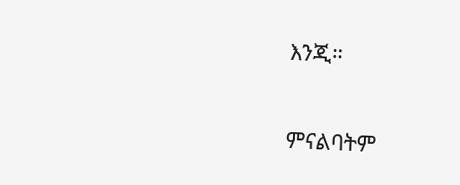እንጂ።

ምናልባትም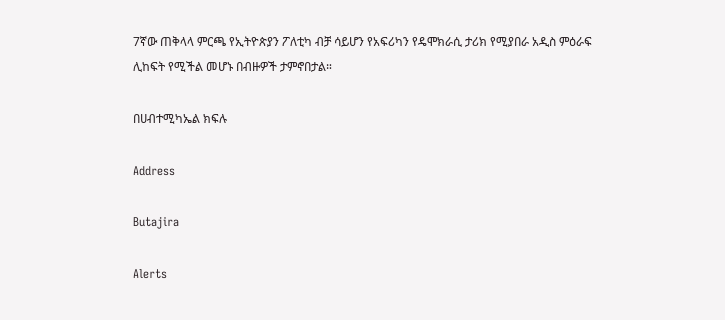7ኛው ጠቅላላ ምርጫ የኢትዮጵያን ፖለቲካ ብቻ ሳይሆን የአፍሪካን የዴሞክራሲ ታሪክ የሚያበራ አዲስ ምዕራፍ ሊከፍት የሚችል መሆኑ በብዙዎች ታምኖበታል።

በሀብተሚካኤል ክፍሉ

Address

Butajira

Alerts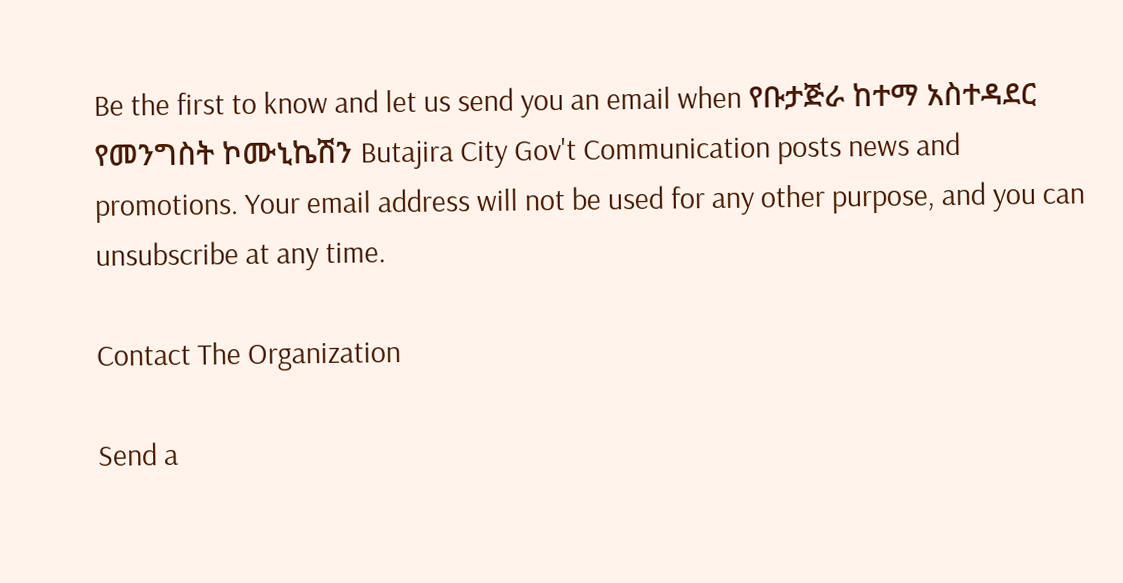Be the first to know and let us send you an email when የቡታጅራ ከተማ አስተዳደር የመንግስት ኮሙኒኬሽን Butajira City Gov't Communication posts news and promotions. Your email address will not be used for any other purpose, and you can unsubscribe at any time.

Contact The Organization

Send a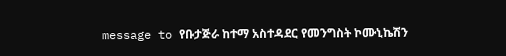message to የቡታጅራ ከተማ አስተዳደር የመንግስት ኮሙኒኬሽን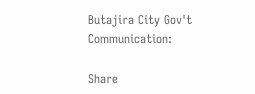Butajira City Gov't Communication:

Share